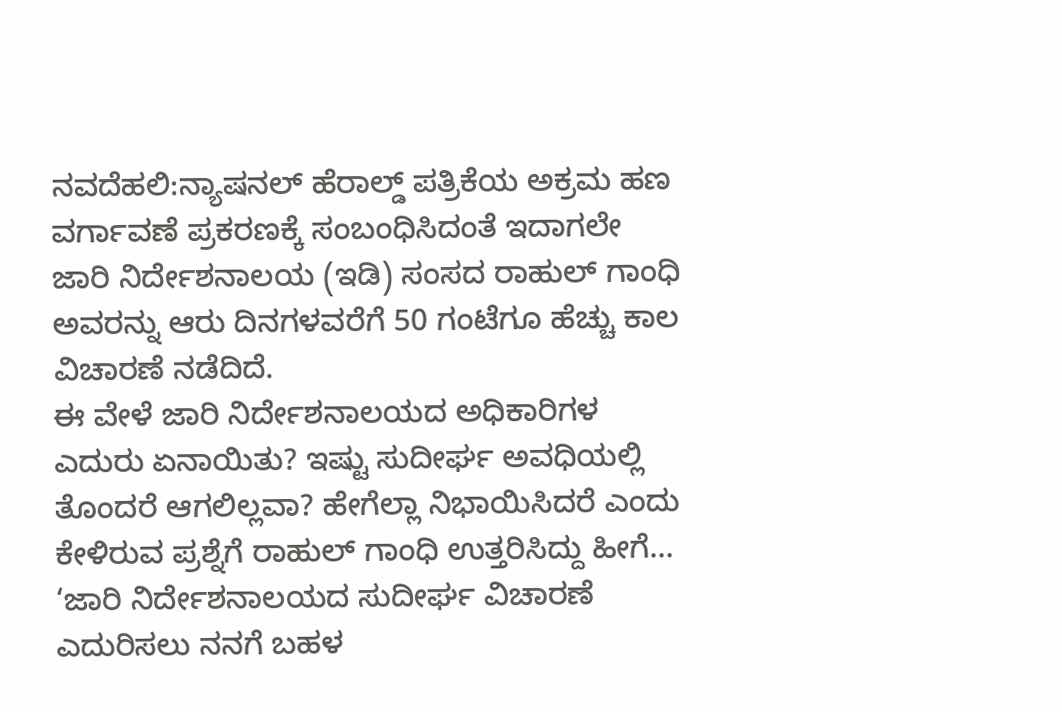ನವದೆಹಲಿ:ನ್ಯಾಷನಲ್ ಹೆರಾಲ್ಡ್ ಪತ್ರಿಕೆಯ ಅಕ್ರಮ ಹಣ ವರ್ಗಾವಣೆ ಪ್ರಕರಣಕ್ಕೆ ಸಂಬಂಧಿಸಿದಂತೆ ಇದಾಗಲೇ ಜಾರಿ ನಿರ್ದೇಶನಾಲಯ (ಇಡಿ) ಸಂಸದ ರಾಹುಲ್ ಗಾಂಧಿ ಅವರನ್ನು ಆರು ದಿನಗಳವರೆಗೆ 50 ಗಂಟೆಗೂ ಹೆಚ್ಚು ಕಾಲ ವಿಚಾರಣೆ ನಡೆದಿದೆ.
ಈ ವೇಳೆ ಜಾರಿ ನಿರ್ದೇಶನಾಲಯದ ಅಧಿಕಾರಿಗಳ ಎದುರು ಏನಾಯಿತು? ಇಷ್ಟು ಸುದೀರ್ಘ ಅವಧಿಯಲ್ಲಿ ತೊಂದರೆ ಆಗಲಿಲ್ಲವಾ? ಹೇಗೆಲ್ಲಾ ನಿಭಾಯಿಸಿದರೆ ಎಂದು ಕೇಳಿರುವ ಪ್ರಶ್ನೆಗೆ ರಾಹುಲ್ ಗಾಂಧಿ ಉತ್ತರಿಸಿದ್ದು ಹೀಗೆ…
‘ಜಾರಿ ನಿರ್ದೇಶನಾಲಯದ ಸುದೀರ್ಘ ವಿಚಾರಣೆ ಎದುರಿಸಲು ನನಗೆ ಬಹಳ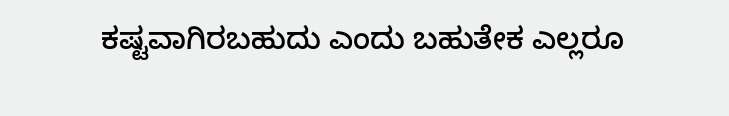ಕಷ್ಟವಾಗಿರಬಹುದು ಎಂದು ಬಹುತೇಕ ಎಲ್ಲರೂ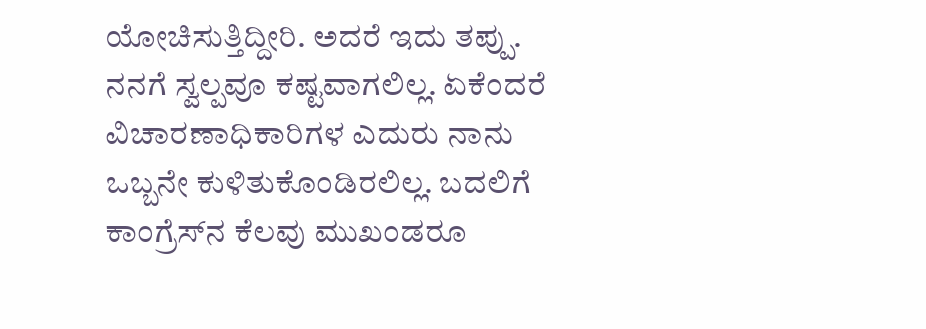ಯೋಚಿಸುತ್ತಿದ್ದೀರಿ. ಅದರೆ ಇದು ತಪ್ಪು. ನನಗೆ ಸ್ವಲ್ಪವೂ ಕಷ್ಟವಾಗಲಿಲ್ಲ. ಏಕೆಂದರೆ ವಿಚಾರಣಾಧಿಕಾರಿಗಳ ಎದುರು ನಾನು ಒಬ್ಬನೇ ಕುಳಿತುಕೊಂಡಿರಲಿಲ್ಲ. ಬದಲಿಗೆ ಕಾಂಗ್ರೆಸ್‌ನ ಕೆಲವು ಮುಖಂಡರೂ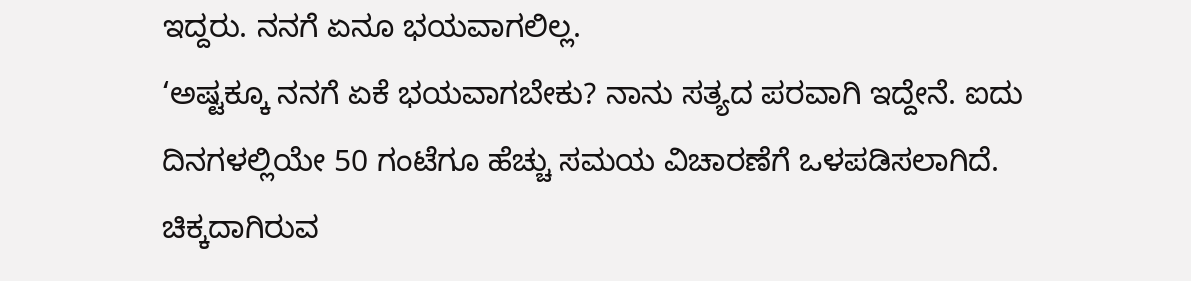ಇದ್ದರು. ನನಗೆ ಏನೂ ಭಯವಾಗಲಿಲ್ಲ.
‘ಅಷ್ಟಕ್ಕೂ ನನಗೆ ಏಕೆ ಭಯವಾಗಬೇಕು? ನಾನು ಸತ್ಯದ ಪರವಾಗಿ ಇದ್ದೇನೆ. ಐದು ದಿನಗಳಲ್ಲಿಯೇ 50 ಗಂಟೆಗೂ ಹೆಚ್ಚು ಸಮಯ ವಿಚಾರಣೆಗೆ ಒಳಪಡಿಸಲಾಗಿದೆ. ಚಿಕ್ಕದಾಗಿರುವ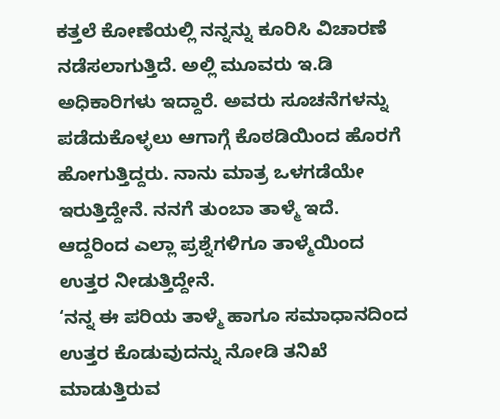ಕತ್ತಲೆ ಕೋಣೆಯಲ್ಲಿ ನನ್ನನ್ನು ಕೂರಿಸಿ ವಿಚಾರಣೆ ನಡೆಸಲಾಗುತ್ತಿದೆ. ಅಲ್ಲಿ ಮೂವರು ಇ.ಡಿ ಅಧಿಕಾರಿಗಳು ಇದ್ದಾರೆ. ಅವರು ಸೂಚನೆಗಳನ್ನು ಪಡೆದುಕೊಳ್ಳಲು ಆಗಾಗ್ಗೆ ಕೊಠಡಿಯಿಂದ ಹೊರಗೆ ಹೋಗುತ್ತಿದ್ದರು. ನಾನು ಮಾತ್ರ ಒಳಗಡೆಯೇ ಇರುತ್ತಿದ್ದೇನೆ. ನನಗೆ ತುಂಬಾ ತಾಳ್ಮೆ ಇದೆ. ಆದ್ದರಿಂದ ಎಲ್ಲಾ ಪ್ರಶ್ನೆಗಳಿಗೂ ತಾಳ್ಮೆಯಿಂದ ಉತ್ತರ ನೀಡುತ್ತಿದ್ದೇನೆ.
‘ನನ್ನ ಈ ಪರಿಯ ತಾಳ್ಮೆ ಹಾಗೂ ಸಮಾಧಾನದಿಂದ ಉತ್ತರ ಕೊಡುವುದನ್ನು ನೋಡಿ ತನಿಖೆ ಮಾಡುತ್ತಿರುವ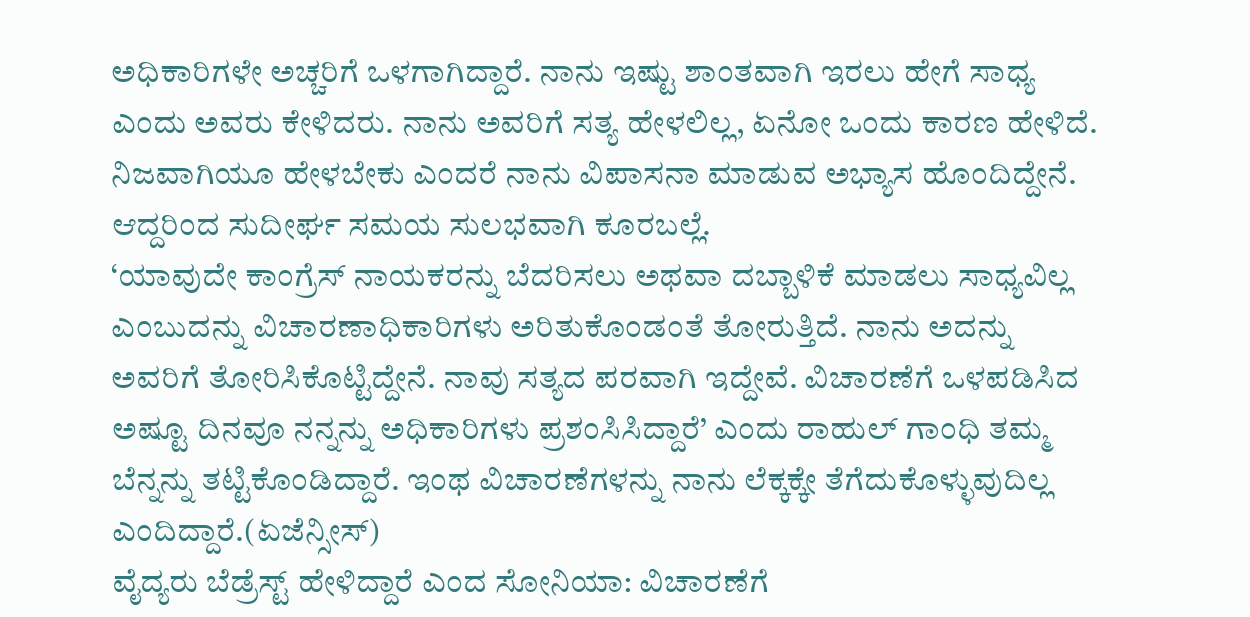ಅಧಿಕಾರಿಗಳೇ ಅಚ್ಚರಿಗೆ ಒಳಗಾಗಿದ್ದಾರೆ. ನಾನು ಇಷ್ಟು ಶಾಂತವಾಗಿ ಇರಲು ಹೇಗೆ ಸಾಧ್ಯ ಎಂದು ಅವರು ಕೇಳಿದರು. ನಾನು ಅವರಿಗೆ ಸತ್ಯ ಹೇಳಲಿಲ್ಲ, ಏನೋ ಒಂದು ಕಾರಣ ಹೇಳಿದೆ. ನಿಜವಾಗಿಯೂ ಹೇಳಬೇಕು ಎಂದರೆ ನಾನು ವಿಪಾಸನಾ ಮಾಡುವ ಅಭ್ಯಾಸ ಹೊಂದಿದ್ದೇನೆ. ಆದ್ದರಿಂದ ಸುದೀರ್ಘ ಸಮಯ ಸುಲಭವಾಗಿ ಕೂರಬಲ್ಲೆ.
‘ಯಾವುದೇ ಕಾಂಗ್ರೆಸ್ ನಾಯಕರನ್ನು ಬೆದರಿಸಲು ಅಥವಾ ದಬ್ಬಾಳಿಕೆ ಮಾಡಲು ಸಾಧ್ಯವಿಲ್ಲ ಎಂಬುದನ್ನು ವಿಚಾರಣಾಧಿಕಾರಿಗಳು ಅರಿತುಕೊಂಡಂತೆ ತೋರುತ್ತಿದೆ. ನಾನು ಅದನ್ನು ಅವರಿಗೆ ತೋರಿಸಿಕೊಟ್ಟಿದ್ದೇನೆ. ನಾವು ಸತ್ಯದ ಪರವಾಗಿ ಇದ್ದೇವೆ. ವಿಚಾರಣೆಗೆ ಒಳಪಡಿಸಿದ ಅಷ್ಟೂ ದಿನವೂ ನನ್ನನ್ನು ಅಧಿಕಾರಿಗಳು ಪ್ರಶಂಸಿಸಿದ್ದಾರೆ’ ಎಂದು ರಾಹುಲ್ ಗಾಂಧಿ ತಮ್ಮ ಬೆನ್ನನ್ನು ತಟ್ಟಿಕೊಂಡಿದ್ದಾರೆ. ಇಂಥ ವಿಚಾರಣೆಗಳನ್ನು ನಾನು ಲೆಕ್ಕಕ್ಕೇ ತೆಗೆದುಕೊಳ್ಳುವುದಿಲ್ಲ ಎಂದಿದ್ದಾರೆ.(ಏಜೆನ್ಸೀಸ್)
ವೈದ್ಯರು ಬೆಡ್ರೆಸ್ಟ್ ಹೇಳಿದ್ದಾರೆ ಎಂದ ಸೋನಿಯಾ: ವಿಚಾರಣೆಗೆ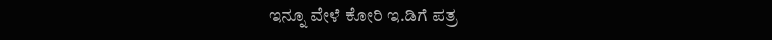ಇನ್ನೂ ವೇಳೆ ಕೋರಿ ಇ.ಡಿಗೆ ಪತ್ರ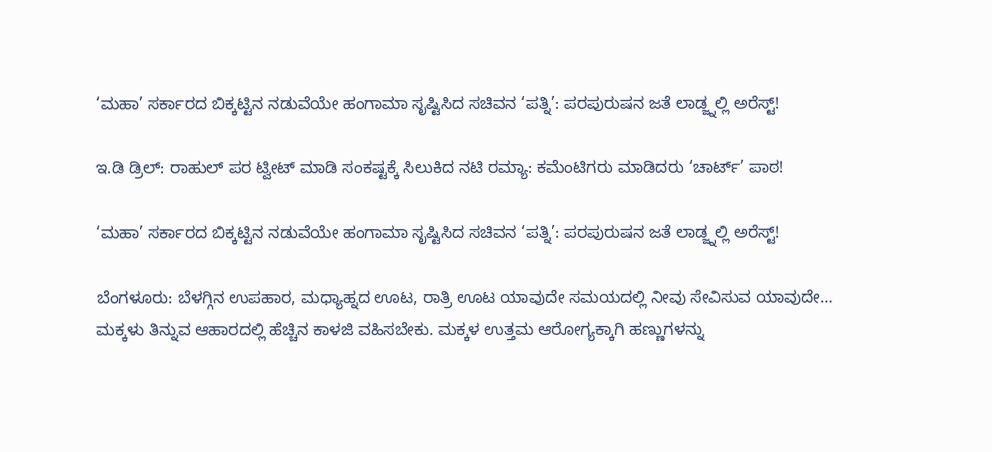‘ಮಹಾ’ ಸರ್ಕಾರದ ಬಿಕ್ಕಟ್ಟಿನ ನಡುವೆಯೇ ಹಂಗಾಮಾ ಸೃಷ್ಟಿಸಿದ ಸಚಿವನ ‘ಪತ್ನಿ’: ಪರಪುರುಷನ ಜತೆ ಲಾಡ್ಜ್ನಲ್ಲಿ ಅರೆಸ್ಟ್!

ಇ.ಡಿ ಡ್ರಿಲ್: ರಾಹುಲ್ ಪರ ಟ್ವೀಟ್ ಮಾಡಿ ಸಂಕಷ್ಟಕ್ಕೆ ಸಿಲುಕಿದ ನಟಿ ರಮ್ಯಾ: ಕಮೆಂಟಿಗರು ಮಾಡಿದರು ‘ಚಾರ್ಟ್’ ಪಾಠ!

‘ಮಹಾ’ ಸರ್ಕಾರದ ಬಿಕ್ಕಟ್ಟಿನ ನಡುವೆಯೇ ಹಂಗಾಮಾ ಸೃಷ್ಟಿಸಿದ ಸಚಿವನ ‘ಪತ್ನಿ’: ಪರಪುರುಷನ ಜತೆ ಲಾಡ್ಜ್ನಲ್ಲಿ ಅರೆಸ್ಟ್!

ಬೆಂಗಳೂರು: ಬೆಳಗ್ಗಿನ ಉಪಹಾರ, ಮಧ್ಯಾಹ್ನದ ಊಟ, ರಾತ್ರಿ ಊಟ ಯಾವುದೇ ಸಮಯದಲ್ಲಿ ನೀವು ಸೇವಿಸುವ ಯಾವುದೇ…
ಮಕ್ಕಳು ತಿನ್ನುವ ಆಹಾರದಲ್ಲಿ ಹೆಚ್ಚಿನ ಕಾಳಜಿ ವಹಿಸಬೇಕು. ಮಕ್ಕಳ ಉತ್ತಮ ಆರೋಗ್ಯಕ್ಕಾಗಿ ಹಣ್ಣುಗಳನ್ನು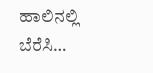ಹಾಲಿನಲ್ಲಿ ಬೆರೆಸಿ…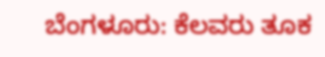ಬೆಂಗಳೂರು: ಕೆಲವರು ತೂಕ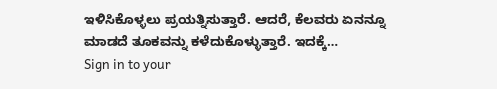ಇಳಿಸಿಕೊಳ್ಳಲು ಪ್ರಯತ್ನಿಸುತ್ತಾರೆ. ಆದರೆ, ಕೆಲವರು ಏನನ್ನೂ ಮಾಡದೆ ತೂಕವನ್ನು ಕಳೆದುಕೊಳ್ಳುತ್ತಾರೆ. ಇದಕ್ಕೆ…
Sign in to your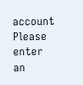account
Please enter an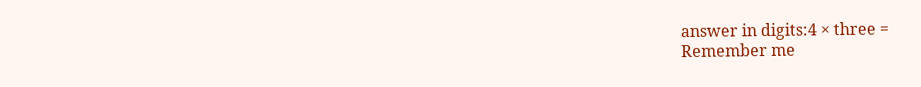answer in digits:4 × three =
Remember me